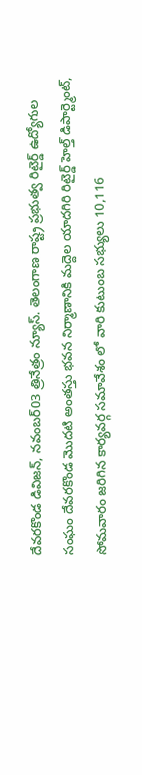దేవరకొండ డివిజన్, నవంబర్03 త్రినేత్రం న్యూస్. తెలంగాణ రాష్ట్ర ప్రభుత్వ రిటైర్డ్ ఉద్యోగుల సంఘం దేవరకొండ మొదటి అంతస్తు భవన నిర్మాణానికి మద్దెల యాదగిరి రిటైర్డ్ హెల్త్ డిపార్ట్మెంట్, సోమవారం జరిగిన కార్యవర్గ సమావేశం లో వారి కుటుంబ సభ్యులు 10,116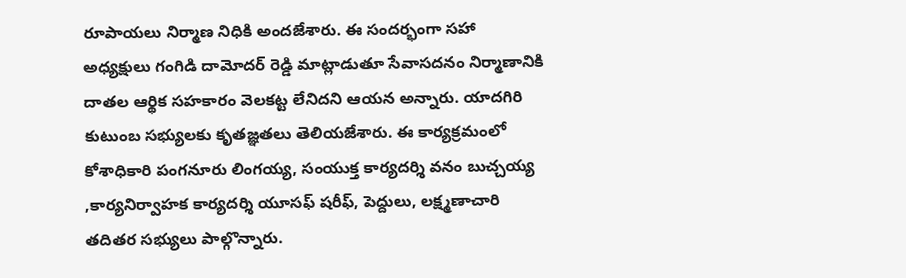రూపాయలు నిర్మాణ నిధికి అందజేశారు. ఈ సందర్భంగా సహా అధ్యక్షులు గంగిడి దామోదర్ రెడ్డి మాట్లాడుతూ సేవాసదనం నిర్మాణానికి దాతల ఆర్థిక సహకారం వెలకట్ట లేనిదని ఆయన అన్నారు. యాదగిరి కుటుంబ సభ్యులకు కృతజ్ఞతలు తెలియజేశారు. ఈ కార్యక్రమంలో కోశాధికారి పంగనూరు లింగయ్య, సంయుక్త కార్యదర్శి వనం బుచ్చయ్య ,కార్యనిర్వాహక కార్యదర్శి యూసఫ్ షరీఫ్, పెద్దులు, లక్ష్మణాచారి తదితర సభ్యులు పాల్గొన్నారు.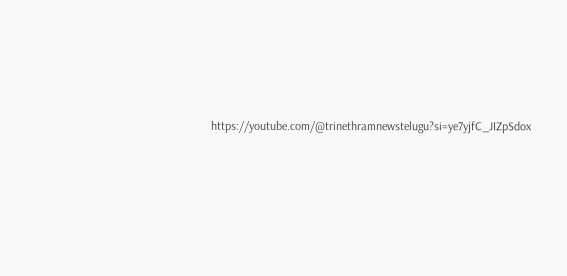https://youtube.com/@trinethramnewstelugu?si=ye7yjfC_JIZpSdox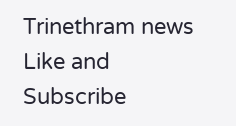Trinethram news
Like and Subscribe